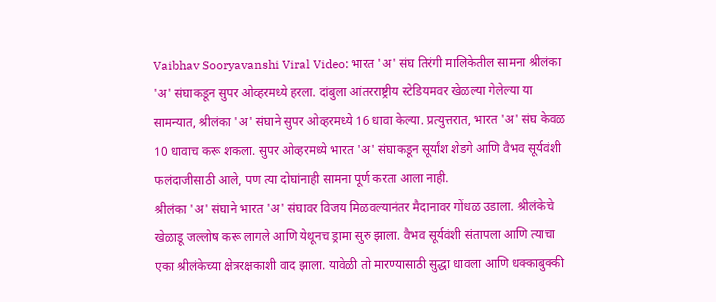Vaibhav Sooryavanshi Viral Video: भारत 'अ' संघ तिरंगी मालिकेतील सामना श्रीलंका 'अ' संघाकडून सुपर ओव्हरमध्ये हरला. दांबुला आंतरराष्ट्रीय स्टेडियमवर खेळल्या गेलेल्या या सामन्यात, श्रीलंका 'अ' संघाने सुपर ओव्हरमध्ये 16 धावा केल्या. प्रत्युत्तरात, भारत 'अ' संघ केवळ 10 धावाच करू शकला. सुपर ओव्हरमध्ये भारत 'अ' संघाकडून सूर्यांश शेडगे आणि वैभव सूर्यवंशी फलंदाजीसाठी आले, पण त्या दोघांनाही सामना पूर्ण करता आला नाही.
श्रीलंका 'अ' संघाने भारत 'अ' संघावर विजय मिळवल्यानंतर मैदानावर गोंधळ उडाला. श्रीलंकेचे खेळाडू जल्लोष करू लागले आणि येथूनच ड्रामा सुरु झाला. वैभव सूर्यवंशी संतापला आणि त्याचा एका श्रीलंकेच्या क्षेत्ररक्षकाशी वाद झाला. यावेळी तो मारण्यासाठी सुद्धा धावला आणि धक्काबुक्की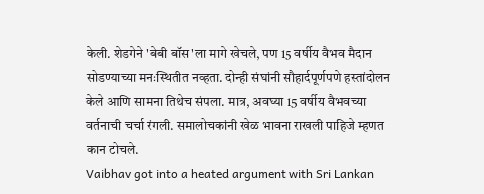केली. शेडगेने 'बेबी बॉस'ला मागे खेचले, पण 15 वर्षीय वैभव मैदान सोडण्याच्या मनःस्थितीत नव्हता. दोन्ही संघांनी सौहार्दपूर्णपणे हस्तांदोलन केले आणि सामना तिथेच संपला. मात्र, अवघ्या 15 वर्षीय वैभवच्या वर्तनाची चर्चा रंगली. समालोचकांनी खेळ भावना राखली पाहिजे म्हणत कान टोचले.
Vaibhav got into a heated argument with Sri Lankan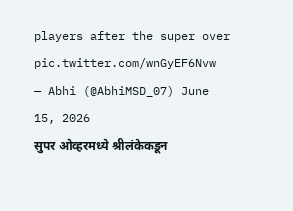players after the super over pic.twitter.com/wnGyEF6Nvw
— Abhi (@AbhiMSD_07) June 15, 2026
सुपर ओव्हरमध्ये श्रीलंकेकडून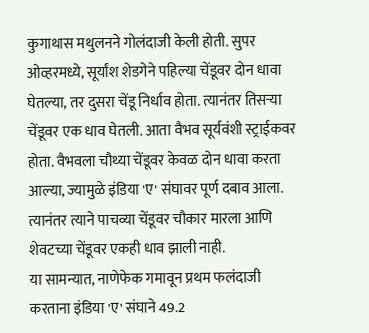कुगाथास मथुलनने गोलंदाजी केली होती. सुपर ओव्हरमध्ये, सूर्यांश शेडगेने पहिल्या चेंडूवर दोन धावा घेतल्या, तर दुसरा चेंडू निर्धाव होता. त्यानंतर तिसऱ्या चेंडूवर एक धाव घेतली. आता वैभव सूर्यवंशी स्ट्राईकवर होता. वैभवला चौथ्या चेंडूवर केवळ दोन धावा करता आल्या, ज्यामुळे इंडिया 'ए' संघावर पूर्ण दबाव आला. त्यानंतर त्याने पाचव्या चेंडूवर चौकार मारला आणि शेवटच्या चेंडूवर एकही धाव झाली नाही.
या सामन्यात, नाणेफेक गमावून प्रथम फलंदाजी करताना इंडिया 'ए' संघाने 49.2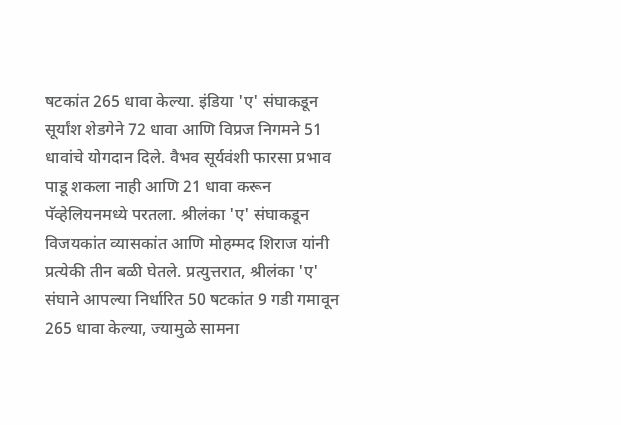षटकांत 265 धावा केल्या. इंडिया 'ए' संघाकडून सूर्यांश शेडगेने 72 धावा आणि विप्रज निगमने 51 धावांचे योगदान दिले. वैभव सूर्यवंशी फारसा प्रभाव पाडू शकला नाही आणि 21 धावा करून पॅव्हेलियनमध्ये परतला. श्रीलंका 'ए' संघाकडून विजयकांत व्यासकांत आणि मोहम्मद शिराज यांनी प्रत्येकी तीन बळी घेतले. प्रत्युत्तरात, श्रीलंका 'ए' संघाने आपल्या निर्धारित 50 षटकांत 9 गडी गमावून 265 धावा केल्या, ज्यामुळे सामना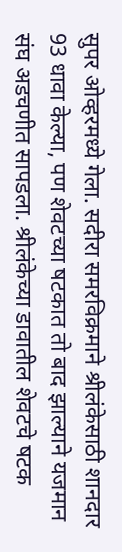सुपर ओव्हरमध्ये गेला. सदीरा समरविक्रमाने श्रीलंकेसाठी शानदार 93 धावा केल्या, पण शेवटच्या षटकात तो बाद झाल्याने यजमान संघ अडचणीत सापडला. श्रीलंकेच्या डावातील शेवटचे षटक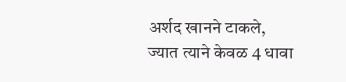अर्शद खानने टाकले, ज्यात त्याने केवळ 4 धावा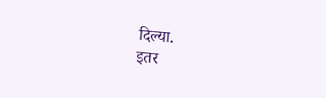दिल्या.
इतर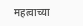महत्वाच्या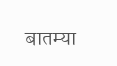बातम्या